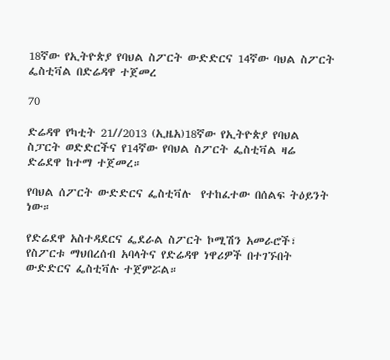18ኛው የኢትዮጵያ የባህል ስፖርት ውድድርና 14ኛው ባህል ስፖርት ፌስቲቫል በድሬዳዋ ተጀመረ

70

ድሬዳዋ የካቲት 21//2013 (ኢዜአ)18ኛው የኢትዮጵያ የባህል ስፓርት ወድድርችና የ14ኛው የባህል ስፖርት ፌስቲቫል ዛሬ ድሬደዋ ከተማ ተጀመረ።

የባህል ሰፖርት ውድድርና ፌስቲቫሉ  የተከፈተው በሰልፍ ትዕይንት ነው።

የድሬደዋ አስተዳደርና ፌደራል ስፖርት ኮሚሽን አመራሮች፣ የስፖርቱ ማህበረሰብ አባላትና የድሬዳዋ ነዋሪዎች በተገኙበት ውድድርና ፌስቲቫሉ ተጀምሯል።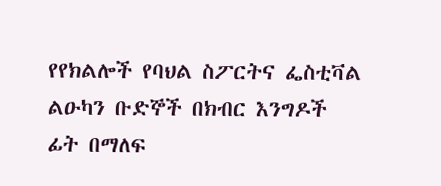የየክልሎች የባህል ስፖርትና ፌስቲቫል  ልዑካን ቡድኞች በክብር እንግዶች ፊት በማለፍ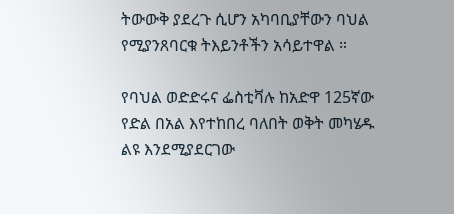ትውውቅ ያደረጉ ሲሆን አካባቢያቸውን ባህል የሚያንጸባርቁ ትእይንቶችን አሳይተዋል ።

የባህል ወድድሩና ፌስቲቫሉ ከአድዋ 125ኛው የድል በአል እየተከበረ ባለበት ወቅት መካሄዱ ልዩ እንደሚያደርገው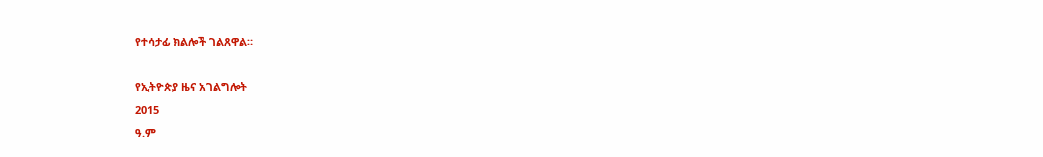የተሳታፊ ክልሎች ገልጸዋል።

የኢትዮጵያ ዜና አገልግሎት
2015
ዓ.ም